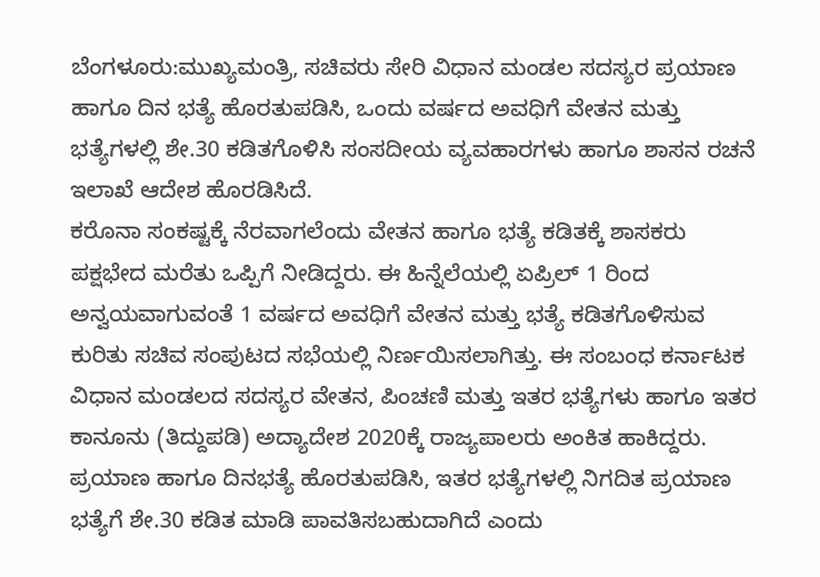ಬೆಂಗಳೂರು:ಮುಖ್ಯಮಂತ್ರಿ, ಸಚಿವರು ಸೇರಿ ವಿಧಾನ ಮಂಡಲ ಸದಸ್ಯರ ಪ್ರಯಾಣ ಹಾಗೂ ದಿನ ಭತ್ಯೆ ಹೊರತುಪಡಿಸಿ, ಒಂದು ವರ್ಷದ ಅವಧಿಗೆ ವೇತನ ಮತ್ತು ಭತ್ಯೆಗಳಲ್ಲಿ ಶೇ.30 ಕಡಿತಗೊಳಿಸಿ ಸಂಸದೀಯ ವ್ಯವಹಾರಗಳು ಹಾಗೂ ಶಾಸನ ರಚನೆ ಇಲಾಖೆ ಆದೇಶ ಹೊರಡಿಸಿದೆ.
ಕರೊನಾ ಸಂಕಷ್ಟಕ್ಕೆ ನೆರವಾಗಲೆಂದು ವೇತನ ಹಾಗೂ ಭತ್ಯೆ ಕಡಿತಕ್ಕೆ ಶಾಸಕರು ಪಕ್ಷಭೇದ ಮರೆತು ಒಪ್ಪಿಗೆ ನೀಡಿದ್ದರು. ಈ ಹಿನ್ನೆಲೆಯಲ್ಲಿ ಏಪ್ರಿಲ್ 1 ರಿಂದ ಅನ್ವಯವಾಗುವಂತೆ 1 ವರ್ಷದ ಅವಧಿಗೆ ವೇತನ ಮತ್ತು ಭತ್ಯೆ ಕಡಿತಗೊಳಿಸುವ ಕುರಿತು ಸಚಿವ ಸಂಪುಟದ ಸಭೆಯಲ್ಲಿ ನಿರ್ಣಯಿಸಲಾಗಿತ್ತು. ಈ ಸಂಬಂಧ ಕರ್ನಾಟಕ ವಿಧಾನ ಮಂಡಲದ ಸದಸ್ಯರ ವೇತನ, ಪಿಂಚಣಿ ಮತ್ತು ಇತರ ಭತ್ಯೆಗಳು ಹಾಗೂ ಇತರ ಕಾನೂನು (ತಿದ್ದುಪಡಿ) ಅದ್ಯಾದೇಶ 2020ಕ್ಕೆ ರಾಜ್ಯಪಾಲರು ಅಂಕಿತ ಹಾಕಿದ್ದರು. ಪ್ರಯಾಣ ಹಾಗೂ ದಿನಭತ್ಯೆ ಹೊರತುಪಡಿಸಿ, ಇತರ ಭತ್ಯೆಗಳಲ್ಲಿ ನಿಗದಿತ ಪ್ರಯಾಣ ಭತ್ಯೆಗೆ ಶೇ.30 ಕಡಿತ ಮಾಡಿ ಪಾವತಿಸಬಹುದಾಗಿದೆ ಎಂದು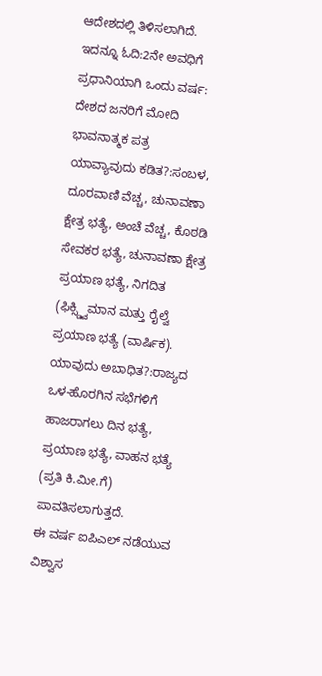ಆದೇಶದಲ್ಲಿ ತಿಳಿಸಲಾಗಿದೆ.
ಇದನ್ನೂ ಓದಿ:2ನೇ ಅವಧಿಗೆ ಪ್ರಧಾನಿಯಾಗಿ ಒಂದು ವರ್ಷ: ದೇಶದ ಜನರಿಗೆ ಮೋದಿ ಭಾವನಾತ್ಮಕ ಪತ್ರ
ಯಾವ್ಯಾವುದು ಕಡಿತ?:ಸಂಬಳ, ದೂರವಾಣಿ ವೆಚ್ಚ, ಚುನಾವಣಾ ಕ್ಷೇತ್ರ ಭತ್ಯೆ, ಅಂಚೆ ವೆಚ್ಚ, ಕೊಠಡಿ ಸೇವಕರ ಭತ್ಯೆ, ಚುನಾವಣಾ ಕ್ಷೇತ್ರ ಪ್ರಯಾಣ ಭತ್ಯೆ, ನಿಗದಿತ (ಫಿಕ್ಸ್ಡ್ವಿಮಾನ ಮತ್ತು ರೈಲ್ವೆ ಪ್ರಯಾಣ ಭತ್ಯೆ (ವಾರ್ಷಿಕ).
ಯಾವುದು ಅಬಾಧಿತ?:ರಾಜ್ಯದ ಒಳ-ಹೊರಗಿನ ಸಭೆಗಳಿಗೆ ಹಾಜರಾಗಲು ದಿನ ಭತ್ಯೆ, ಪ್ರಯಾಣ ಭತ್ಯೆ, ವಾಹನ ಭತ್ಯೆ (ಪ್ರತಿ ಕಿ.ಮೀ.ಗೆ) ಪಾವತಿಸಲಾಗುತ್ತದೆ.
ಈ ವರ್ಷ ಐಪಿಎಲ್ ನಡೆಯುವ ವಿಶ್ವಾಸ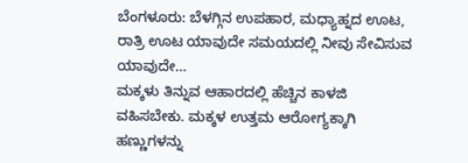ಬೆಂಗಳೂರು: ಬೆಳಗ್ಗಿನ ಉಪಹಾರ, ಮಧ್ಯಾಹ್ನದ ಊಟ, ರಾತ್ರಿ ಊಟ ಯಾವುದೇ ಸಮಯದಲ್ಲಿ ನೀವು ಸೇವಿಸುವ ಯಾವುದೇ…
ಮಕ್ಕಳು ತಿನ್ನುವ ಆಹಾರದಲ್ಲಿ ಹೆಚ್ಚಿನ ಕಾಳಜಿ ವಹಿಸಬೇಕು. ಮಕ್ಕಳ ಉತ್ತಮ ಆರೋಗ್ಯಕ್ಕಾಗಿ ಹಣ್ಣುಗಳನ್ನು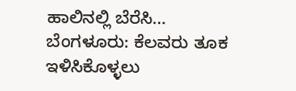ಹಾಲಿನಲ್ಲಿ ಬೆರೆಸಿ…
ಬೆಂಗಳೂರು: ಕೆಲವರು ತೂಕ ಇಳಿಸಿಕೊಳ್ಳಲು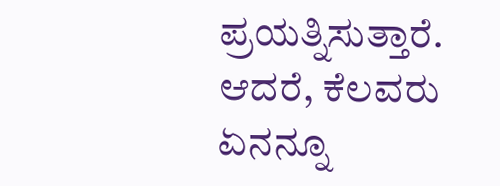ಪ್ರಯತ್ನಿಸುತ್ತಾರೆ. ಆದರೆ, ಕೆಲವರು ಏನನ್ನೂ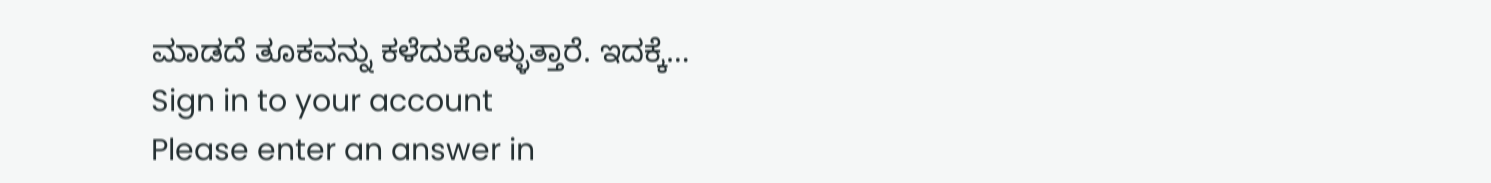ಮಾಡದೆ ತೂಕವನ್ನು ಕಳೆದುಕೊಳ್ಳುತ್ತಾರೆ. ಇದಕ್ಕೆ…
Sign in to your account
Please enter an answer in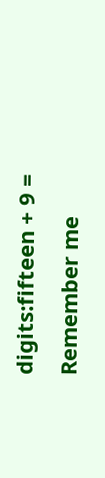digits:fifteen + 9 =
Remember me